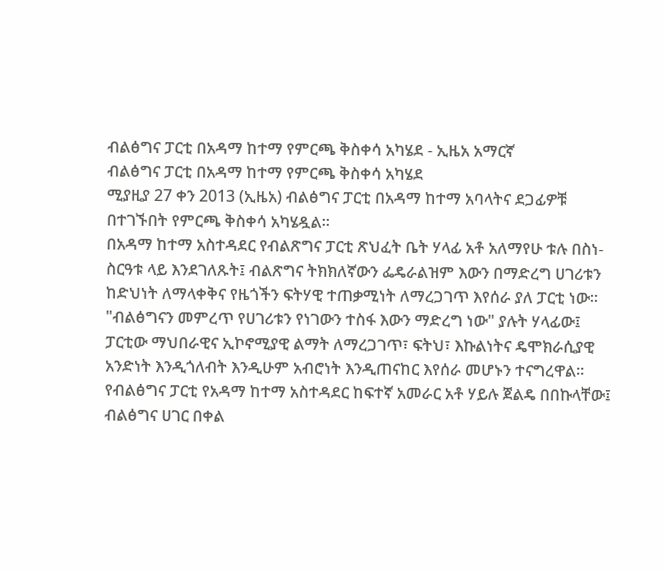ብልፅግና ፓርቲ በአዳማ ከተማ የምርጫ ቅስቀሳ አካሄደ - ኢዜአ አማርኛ
ብልፅግና ፓርቲ በአዳማ ከተማ የምርጫ ቅስቀሳ አካሄደ
ሚያዚያ 27 ቀን 2013 (ኢዜአ) ብልፅግና ፓርቲ በአዳማ ከተማ አባላትና ደጋፊዎቹ በተገኙበት የምርጫ ቅስቀሳ አካሄዷል።
በአዳማ ከተማ አስተዳደር የብልጽግና ፓርቲ ጽህፈት ቤት ሃላፊ አቶ አለማየሁ ቱሉ በስነ-ስርዓቱ ላይ እንደገለጹት፤ ብልጽግና ትክክለኛውን ፌዴራልዝም እውን በማድረግ ሀገሪቱን ከድህነት ለማላቀቅና የዜጎችን ፍትሃዊ ተጠቃሚነት ለማረጋገጥ እየሰራ ያለ ፓርቲ ነው።
"ብልፅግናን መምረጥ የሀገሪቱን የነገውን ተስፋ እውን ማድረግ ነው" ያሉት ሃላፊው፤ ፓርቲው ማህበራዊና ኢኮኖሚያዊ ልማት ለማረጋገጥ፣ ፍትህ፣ እኩልነትና ዴሞክራሲያዊ አንድነት እንዲጎለብት እንዲሁም አብሮነት እንዲጠናከር እየሰራ መሆኑን ተናግረዋል።
የብልፅግና ፓርቲ የአዳማ ከተማ አስተዳደር ከፍተኛ አመራር አቶ ሃይሉ ጀልዴ በበኩላቸው፤ ብልፅግና ሀገር በቀል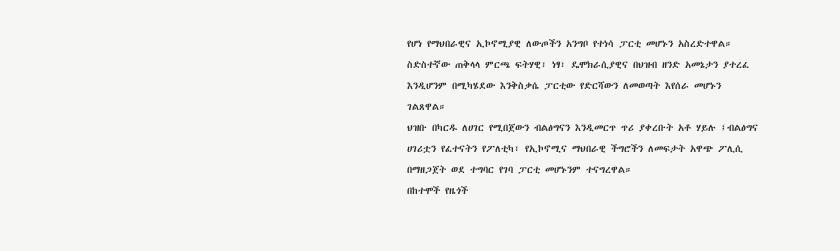የሆነ የማህበራዊና ኢኮኖሚያዊ ለውጦችን አንግቦ የተነሳ ፓርቲ መሆኑን አስረድተዋል።
ስድስተኛው ጠቅላላ ምርጫ ፍትሃዊ፣ ነፃ፣ ዴሞክራሲያዊና በህዝብ ዘንድ አመኔታን ያተረፈ እንዲሆንም በሚካሄደው እንቅስቃሴ ፓርቲው የድርሻውን ለመወጣት እየሰራ መሆኑን ገልጸዋል።
ህዝቡ በካርዱ ለሀገር የሚበጀውን ብልፅግናን እንዲመርጥ ጥሪ ያቀረቡት አቶ ሃይሉ ፤ብልፅግና ሀገሪቷን የፈተናትን የፖለቲካ፣ የኢኮኖሚና ማህበራዊ ችግሮችን ለመፍታት አዋጭ ፖሊሲ በማዘጋጀት ወደ ተግባር የገባ ፓርቲ መሆኑንም ተናግረዋል።
በከተሞች የዜጎች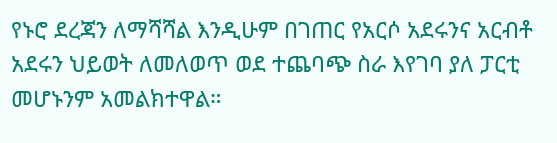የኑሮ ደረጃን ለማሻሻል እንዲሁም በገጠር የአርሶ አደሩንና አርብቶ አደሩን ህይወት ለመለወጥ ወደ ተጨባጭ ስራ እየገባ ያለ ፓርቲ መሆኑንም አመልክተዋል።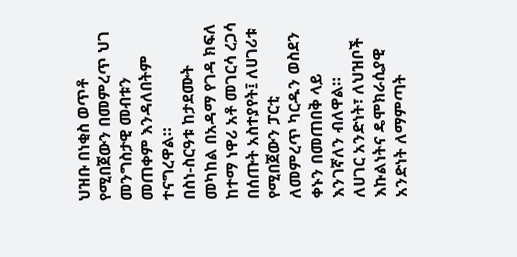ህዝቡ በነቂስ ወጥቶ የሚበጀውን በመምረጥ ህገ መንግስታዊ መብቱን መጠቀም እንዳለበትም ተናግረዋል።
በስነ-ስርዓቱ ከታደሙት መካከል በአዳማ የገዳ ክፍለ ከተማ ነዋሪ አቶ መገርሳ ረጋሳ በሰጡት አስተያየት፤ ለሀገሪቱ የሚበጀውን ፓርቲ ለመምረጥ ካርዱን ወስደን ቀኑን በመጠበቅ ላይ እንገኛለን ብለዋል።
ለሀገር አንድነት፣ ለህዝቦች እኩልነትና ዴሞክራሲያዊ አንድነት ለማምጣት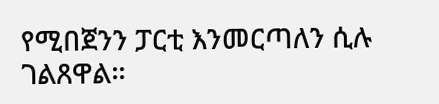የሚበጀንን ፓርቲ እንመርጣለን ሲሉ ገልጸዋል።